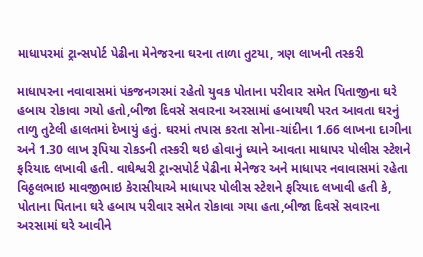માધાપરમાં ટ્રાન્સપોર્ટ પેઢીના મેનેજરના ઘરના તાળા તુટયા, ત્રણ લાખની તસ્કરી

માધાપરના નવાવાસમાં પંકજનગરમાં રહેતો યુવક પોતાના પરીવાર સમેત પિતાજીના ઘરે હબાય રોકાવા ગયો હતો,બીજા દિવસે સવારના અરસામાં હબાયથી પરત આવતા ઘરનું તાળુ તુટેલી હાલતમાં દેખાયું હતું. ઘરમાં તપાસ કરતા સોના-ચાંદીના 1.66 લાખના દાગીના અને 1.30 લાખ રૂપિયા રોકડની તસ્કરી થઇ હોવાનું ધ્યાને આવતા માધાપર પોલીસ સ્ટેશને ફરિયાદ લખાવી હતી. વાઘેશ્વરી ટ્રાન્સપોર્ટ પેઢીના મેનેજર અને માધાપર નવાવાસમાં રહેતા વિઠ્ઠલભાઇ માવજીભાઇ કેરાસીયાએ માધાપર પોલીસ સ્ટેશને ફરિયાદ લખાવી હતી કે, પોતાના પિતાના ઘરે હબાય પરીવાર સમેત રોકાવા ગયા હતા,બીજા દિવસે સવારના અરસામાં ઘરે આવીને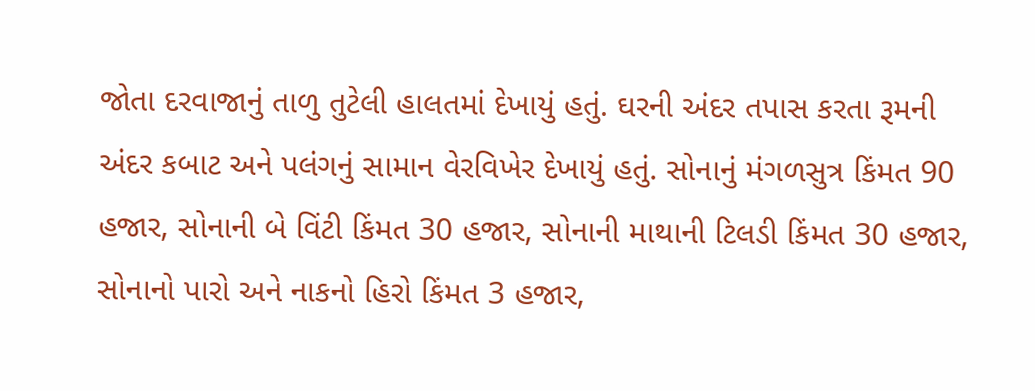જોતા દરવાજાનું તાળુ તુટેલી હાલતમાં દેખાયું હતું. ઘરની અંદર તપાસ કરતા રૂમની અંદર કબાટ અને પલંગનું સામાન વેરવિખેર દેખાયું હતું. સોનાનું મંગળસુત્ર કિંમત 90 હજાર, સોનાની બે વિંટી કિંમત 30 હજાર, સોનાની માથાની ટિલડી કિંમત 30 હજાર, સોનાનો પારો અને નાકનો હિરો કિંમત 3 હજાર,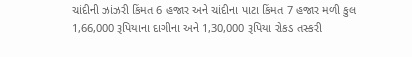ચાંદીની ઝાંઝરી કિંમત 6 હજાર અને ચાંદીના પાટા કિંમત 7 હજાર મળી કુલ 1,66,000 રૂપિયાના દાગીના અને 1,30,000 રૂપિયા રોકડ તસ્કરી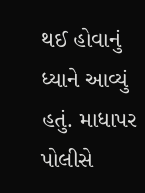થઈ હોવાનું ધ્યાને આવ્યું હતું. માધાપર પોલીસે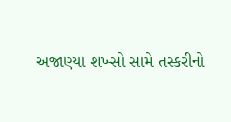અજાણ્યા શખ્સો સામે તસ્કરીનો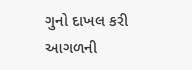ગુનો દાખલ કરી આગળની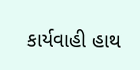કાર્યવાહી હાથ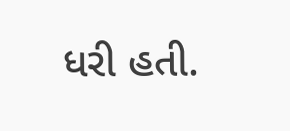ધરી હતી.